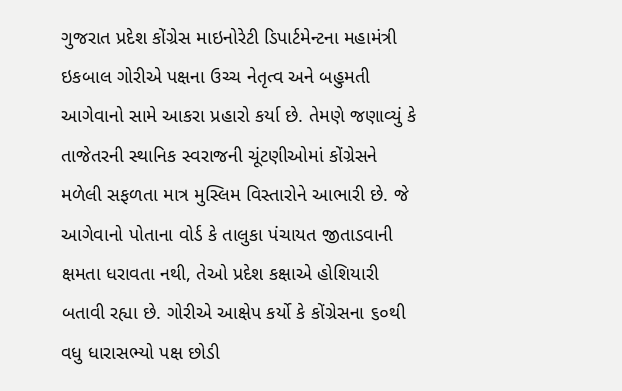ગુજરાત પ્રદેશ કોંગ્રેસ માઇનોરેટી ડિપાર્ટમેન્ટના મહામંત્રી ઇકબાલ ગોરીએ પક્ષના ઉચ્ચ નેતૃત્વ અને બહુમતી આગેવાનો સામે આકરા પ્રહારો કર્યા છે. તેમણે જણાવ્યું કે તાજેતરની સ્થાનિક સ્વરાજની ચૂંટણીઓમાં કોંગ્રેસને મળેલી સફળતા માત્ર મુસ્લિમ વિસ્તારોને આભારી છે. જે આગેવાનો પોતાના વોર્ડ કે તાલુકા પંચાયત જીતાડવાની ક્ષમતા ધરાવતા નથી, તેઓ પ્રદેશ કક્ષાએ હોશિયારી બતાવી રહ્યા છે. ગોરીએ આક્ષેપ કર્યો કે કોંગ્રેસના ૬૦થી વધુ ધારાસભ્યો પક્ષ છોડી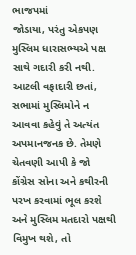ભાજપમાં
જોડાયા, પરંતુ એકપણ મુસ્લિમ ધારાસભ્યએ પક્ષ સાથે ગદારી કરી નથી. આટલી વફાદારી છતાં, સભામાં મુસ્લિમોને ન આવવા કહેવું તે અત્યંત અપમાનજનક છે. તેમણે ચેતવણી આપી કે જો કોંગ્રેસ સોના અને કથીરની પરખ કરવામાં ભૂલ કરશે અને મુસ્લિમ મતદારો પક્ષથી વિમુખ થશે, તો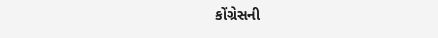કોંગ્રેસની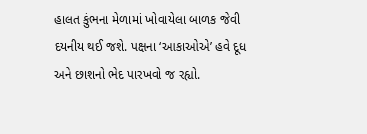હાલત કુંભના મેળામાં ખોવાયેલા બાળક જેવી દયનીય થઈ જશે. પક્ષના ‘આકાઓએ’ હવે દૂધ અને છાશનો ભેદ પારખવો જ રહ્યો.